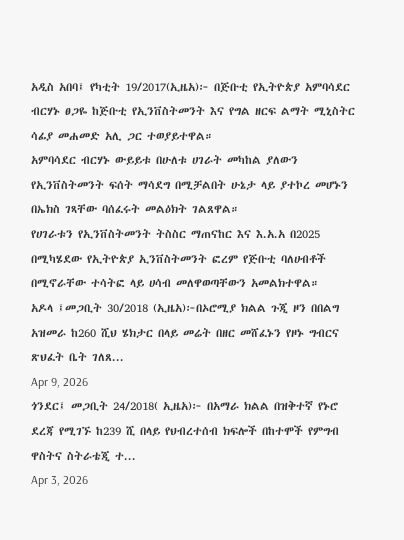አዲስ አበባ፤ የካቲት 19/2017(ኢዜአ)፦ በጅቡቲ የኢትዮጵያ አምባሳደር ብርሃኑ ፀጋዬ ከጅቡቲ የኢንቨስትመንት እና የግል ዘርፍ ልማት ሚኒስትር ሳፊያ መሐመድ አሊ ጋር ተወያይተዋል።
አምባሳደር ብርሃኑ ውይይቱ በሁለቱ ሀገራት መካከል ያለውን የኢንቨስትመንት ፍሰት ማሳደግ በሚቻልበት ሁኔታ ላይ ያተኮረ መሆኑን በኤክስ ገጻቸው ባሰፈሩት መልዕክት ገልጸዋል።
የሀገራቱን የኢንቨስትመንት ትስስር ማጠናከር እና እ.አ.አ በ2025 በሚካሄደው የኢትዮጵያ ኢንቨስትመንት ፎረም የጅቡቲ ባለሀብቶች በሚኖራቸው ተሳትፎ ላይ ሀሳብ መለዋወጣቸውን አመልክተዋል።
አዶላ ፤መጋቢት 30/2018 (ኢዜአ)፦በኦሮሚያ ክልል ጉጂ ዞን በበልግ አዝመራ ከ260 ሺህ ሄክታር በላይ መሬት በዘር መሸፈኑን የዞኑ ግብርና ጽህፈት ቤት ገለጸ...
Apr 9, 2026
ጎንደር፤ መጋቢት 24/2018( ኢዜአ)፦ በአማራ ክልል በዝቅተኛ የኑሮ ደረጃ የሚገኙ ከ239 ሺ በላይ የህብረተሰብ ክፍሎች በከተሞች የምግብ ዋስትና ስትራቴጂ ተ...
Apr 3, 2026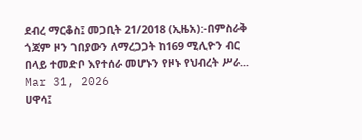ደብረ ማርቆስ፤ መጋቢት 21/2018 (ኢዜአ):-በምስራቅ ጎጃም ዞን ገበያውን ለማረጋጋት ከ169 ሚሊዮን ብር በላይ ተመድቦ እየተሰራ መሆኑን የዞኑ የህብረት ሥራ...
Mar 31, 2026
ሀዋሳ፤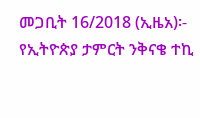መጋቢት 16/2018 (ኢዜአ)፡- የኢትዮጵያ ታምርት ንቅናቄ ተኪ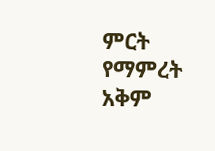ምርት የማምረት አቅም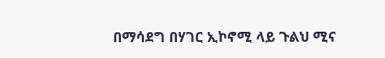በማሳደግ በሃገር ኢኮኖሚ ላይ ጉልህ ሚና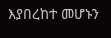እያበረከተ መሆኑን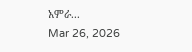አምራ...
Mar 26, 2026